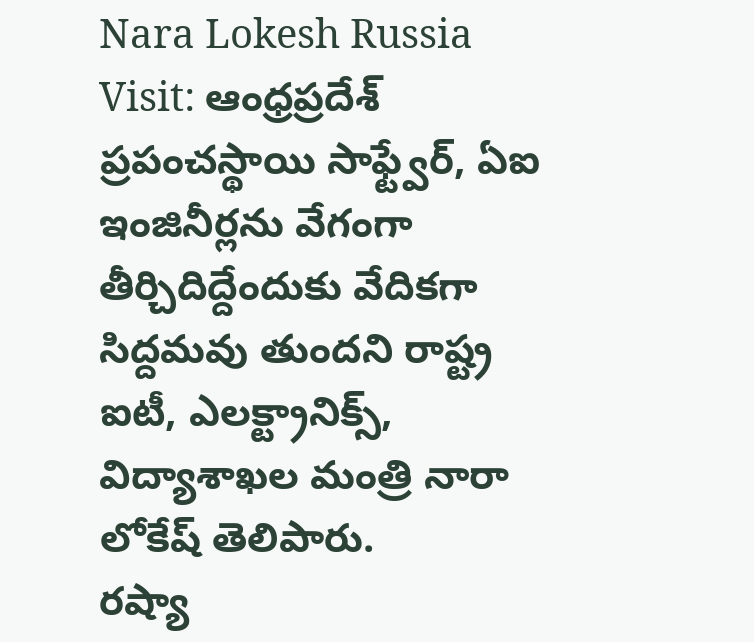Nara Lokesh Russia Visit: ఆంధ్రప్రదేశ్ ప్రపంచస్థాయి సాఫ్ట్వేర్, ఏఐ ఇంజినీర్లను వేగంగా తీర్చిదిద్దేందుకు వేదికగా సిద్దమవు తుందని రాష్ట్ర ఐటీ, ఎలక్ట్రానిక్స్, విద్యాశాఖల మంత్రి నారా లోకేష్ తెలిపారు.
రష్యా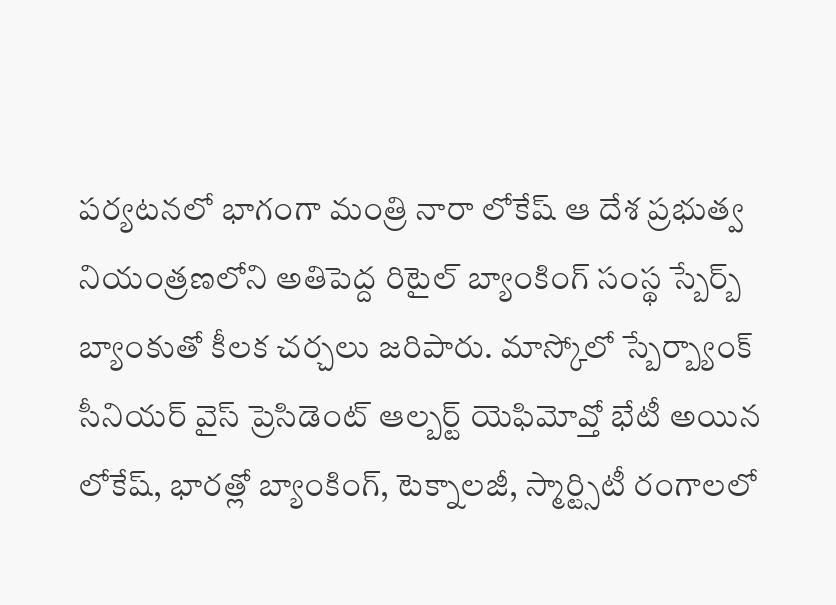పర్యటనలో భాగంగా మంత్రి నారా లోకేష్ ఆ దేశ ప్రభుత్వ నియంత్రణలోని అతిపెద్ద రిటైల్ బ్యాంకింగ్ సంస్థ స్బేర్బ్ బ్యాంకుతో కీలక చర్చలు జరిపారు. మాస్కోలో స్బేర్బ్యాంక్ సీనియర్ వైస్ ప్రెసిడెంట్ ఆల్బర్ట్ యెఫిమోవ్తో భేటీ అయిన లోకేష్, భారత్లో బ్యాంకింగ్, టెక్నాలజీ, స్మార్ట్సిటీ రంగాలలో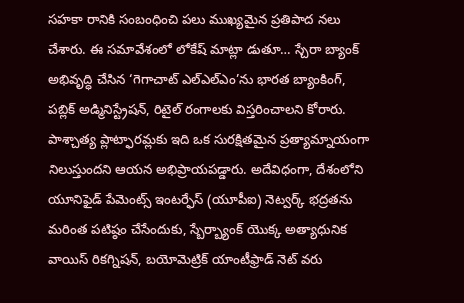సహకా రానికి సంబంధించి పలు ముఖ్యమైన ప్రతిపాద నలు చేశారు. ఈ సమావేశంలో లోకేష్ మాట్లా డుతూ… స్చేరా బ్యాంక్ అభివృద్ధి చేసిన ‘గెగాచాట్ ఎల్ఎల్ఎం’ను భారత బ్యాంకింగ్, పబ్లిక్ అడ్మినిస్ట్రేషన్, రిటైల్ రంగాలకు విస్తరించాలని కోరారు. పాశ్చాత్య ప్లాట్ఫారమ్లకు ఇది ఒక సురక్షితమైన ప్రత్యామ్నాయంగా నిలుస్తుందని ఆయన అభిప్రాయపడ్డారు. అదేవిధంగా, దేశంలోని యూనిఫైడ్ పేమెంట్స్ ఇంటర్ఫేస్ (యూపీఐ) నెట్వర్క్ భద్రతను మరింత పటిష్ఠం చేసేందుకు, స్బేర్బ్యాంక్ యొక్క అత్యాధునిక వాయిస్ రికగ్నిషన్, బయోమెట్రిక్ యాంటీఫ్రాడ్ నెట్ వరు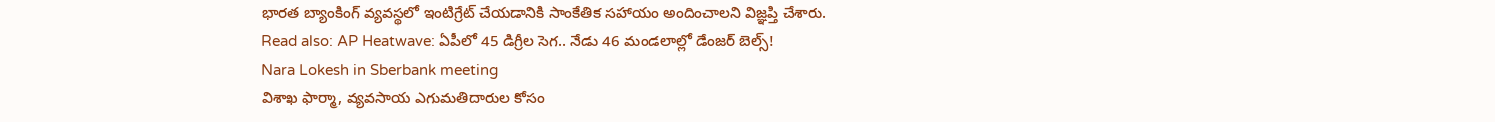భారత బ్యాంకింగ్ వ్యవస్థలో ఇంటిగ్రేట్ చేయడానికి సాంకేతిక సహాయం అందించాలని విజ్ఞప్తి చేశారు.
Read also: AP Heatwave: ఏపీలో 45 డిగ్రీల సెగ.. నేడు 46 మండలాల్లో డేంజర్ బెల్స్!
Nara Lokesh in Sberbank meeting
విశాఖ ఫార్మా, వ్యవసాయ ఎగుమతిదారుల కోసం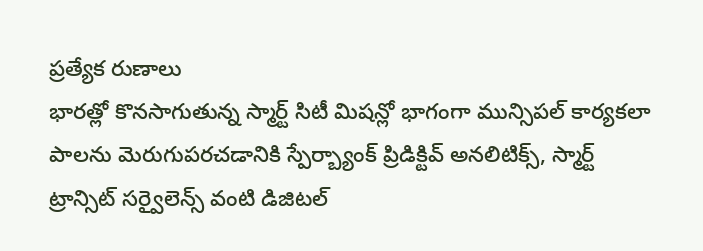ప్రత్యేక రుణాలు
భారత్లో కొనసాగుతున్న స్మార్ట్ సిటీ మిషన్లో భాగంగా మున్సిపల్ కార్యకలా పాలను మెరుగుపరచడానికి స్పేర్బ్యాంక్ ప్రిడిక్టివ్ అనలిటిక్స్, స్మార్ట్ ట్రాన్సిట్ సర్వైలెన్స్ వంటి డిజిటల్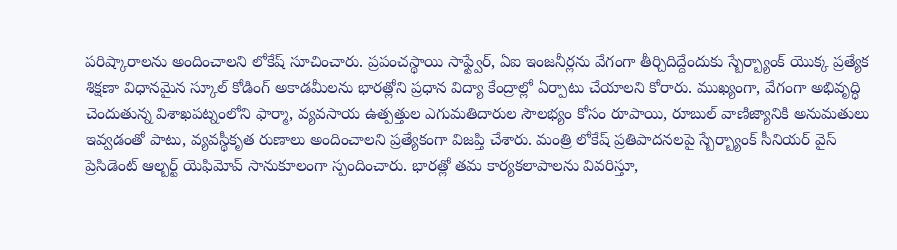పరిష్కారాలను అందించాలని లోకేష్ సూచించారు. ప్రపంచస్థాయి సాఫ్ట్వేర్, ఏఐ ఇంజనీర్లను వేగంగా తీర్చిదిద్దేందుకు స్బేర్బ్యాంక్ యొక్క ప్రత్యేక శిక్షణా విధానమైన స్కూల్ కోడింగ్ అకాడమీలను భారత్లోని ప్రధాన విద్యా కేంద్రాల్లో ఏర్పాటు చేయాలని కోరారు. ముఖ్యంగా, వేగంగా అభివృద్ధి చెందుతున్న విశాఖపట్నంలోని ఫార్మా, వ్యవసాయ ఉత్పత్తుల ఎగుమతిదారుల సౌలభ్యం కోసం రూపాయి, రూబుల్ వాణిజ్యానికి అనుమతులు ఇవ్వడంతో పాటు, వ్యవస్థీకృత రుణాలు అందించాలని ప్రత్యేకంగా విజప్తి చేశారు. మంత్రి లోకేష్ ప్రతిపాదనలపై స్బేర్బ్యాంక్ సీనియర్ వైస్ ప్రెసిడెంట్ ఆల్బర్ట్ యెఫిమోవ్ సానుకూలంగా స్పందించారు. భారత్లో తమ కార్యకలాపాలను వివరిస్తూ,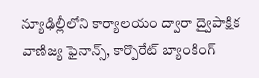న్యూఢిల్లీలోని కార్యాలయం ద్వారా ద్వైపాక్షిక వాణిజ్య ఫైనాన్స్, కార్పొరేట్ బ్యాంకింగ్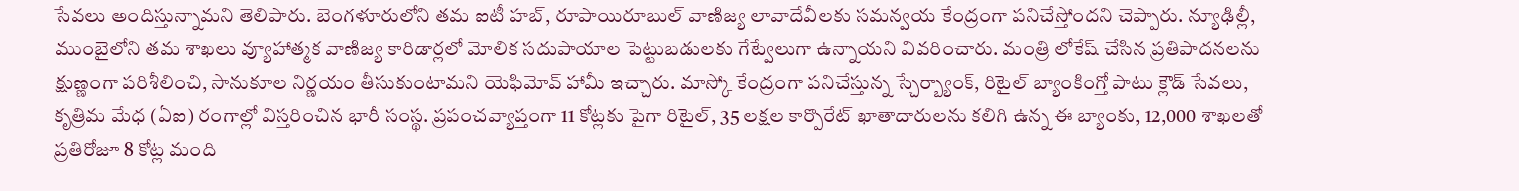సేవలు అందిస్తున్నామని తెలిపారు. బెంగళూరులోని తమ ఐటీ హబ్, రూపాయిరూబుల్ వాణిజ్య లావాదేవీలకు సమన్వయ కేంద్రంగా పనిచేస్తోందని చెప్పారు. న్యూఢిల్లీ, ముంబైలోని తమ శాఖలు వ్యూహాత్మక వాణిజ్య కారిడార్లలో మోలిక సదుపాయాల పెట్టుబడులకు గేట్వేలుగా ఉన్నాయని వివరించారు. మంత్రి లోకేష్ చేసిన ప్రతిపాదనలను క్షుణ్ణంగా పరిశీలించి, సానుకూల నిర్ణయం తీసుకుంటామని యెఫిమోవ్ హామీ ఇచ్చారు. మాస్కో కేంద్రంగా పనిచేస్తున్న స్చేర్బ్యాంక్, రిటైల్ బ్యాంకింగ్తో పాటు క్లౌడ్ సేవలు, కృత్రిమ మేధ (ఏఐ) రంగాల్లో విస్తరించిన భారీ సంస్థ. ప్రపంచవ్యాప్తంగా 11 కోట్లకు పైగా రిటైల్, 35 లక్షల కార్పొరేట్ ఖాతాదారులను కలిగి ఉన్న ఈ బ్యాంకు, 12,000 శాఖలతో ప్రతిరోజూ 8 కోట్ల మంది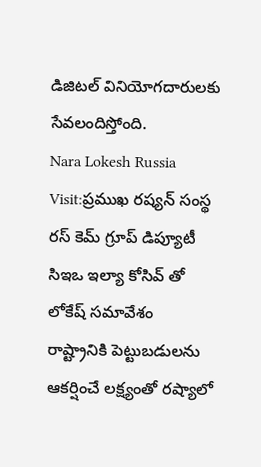డిజిటల్ వినియోగదారులకు సేవలందిస్తోంది.
Nara Lokesh Russia Visit:ప్రముఖ రష్యన్ సంస్థ రస్ కెమ్ గ్రూప్ డిప్యూటీ సిఇఒ ఇల్యా కోసివ్ తో లోకేష్ సమావేశం
రాష్ట్రానికి పెట్టుబడులను ఆకర్షించే లక్ష్యంతో రష్యాలో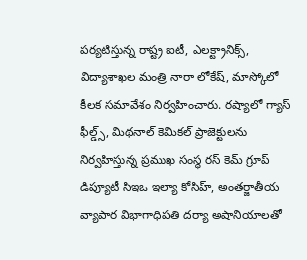పర్యటిస్తున్న రాష్ట్ర ఐటీ, ఎలక్ట్రానిక్స్, విద్యాశాఖల మంత్రి నారా లోకేష్, మాస్కోలో కీలక సమావేశం నిర్వహించారు. రష్యాలో గ్యాస్ ఫీల్డ్స్, మిథనాల్ కెమికల్ ప్రాజెక్టులను నిర్వహిస్తున్న ప్రముఖ సంస్థ రస్ కెమ్ గ్రూప్ డిప్యూటీ సిఇఒ ఇల్యా కోసిహ్, అంతర్జాతీయ వ్యాపార విభాగాధిపతి దర్యా అషానియాలతో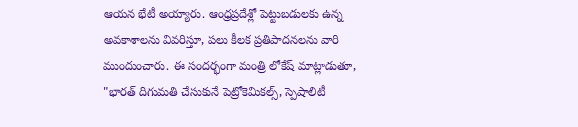ఆయన భేటీ అయ్యారు. ఆంధ్రప్రదేశ్లో పెట్టుబడులకు ఉన్న అవకాశాలను వివరిస్తూ, పలు కీలక ప్రతిపాదనలను వారి ముందుంచారు. ఈ సందర్భంగా మంత్రి లోకేష్ మాట్లాడుతూ, "భారత్ దిగుమతి చేసుకునే పెట్రోకెమికల్స్, స్పెషాలిటీ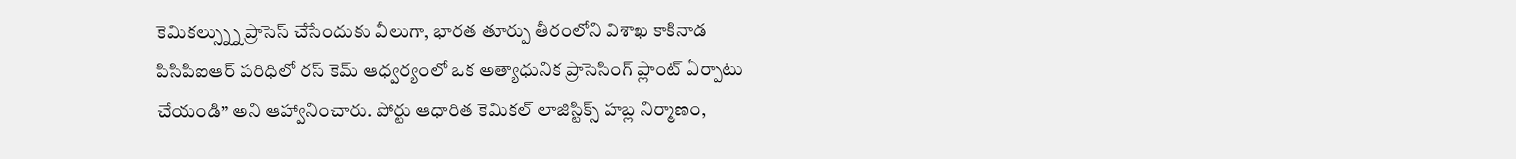కెమికల్స్న్ను ప్రాసెస్ చేసేందుకు వీలుగా, భారత తూర్పు తీరంలోని విశాఖ కాకినాడ పిసిపిఐఆర్ పరిధిలో రస్ కెమ్ ఆధ్వర్యంలో ఒక అత్యాధునిక ప్రాసెసింగ్ ప్లాంట్ ఏర్పాటు చేయండి” అని ఆహ్వానించారు. పోర్టు ఆధారిత కెమికల్ లాజిస్టిక్స్ హబ్ల నిర్మాణం,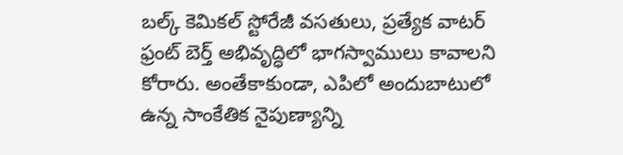బల్క్ కెమికల్ స్టోరేజీ వసతులు, ప్రత్యేక వాటర్ ఫ్రంట్ బెర్త్ అభివృద్ధిలో భాగస్వాములు కావాలని కోరారు. అంతేకాకుండా, ఎపిలో అందుబాటులో ఉన్న సాంకేతిక నైపుణ్యాన్ని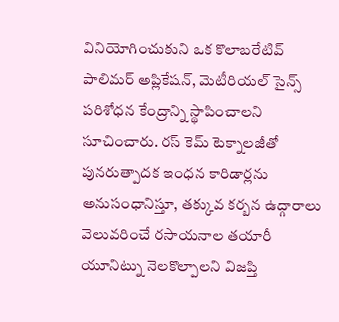వినియోగించుకుని ఒక కొలాబరేటివ్ పాలిమర్ అప్లికేషన్, మెటీరియల్ సైన్స్ పరిశోధన కేంద్రాన్ని స్థాపించాలని సూచించారు. రస్ కెమ్ టెక్నాలజీతో పునరుత్పాదక ఇంధన కారిడార్లను అనుసంధానిస్తూ, తక్కువ కర్బన ఉద్గారాలు వెలువరించే రసాయనాల తయారీ యూనిట్ను నెలకొల్పాలని విజప్తి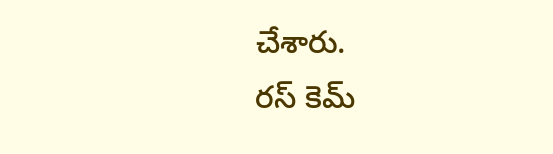చేశారు.
రస్ కెమ్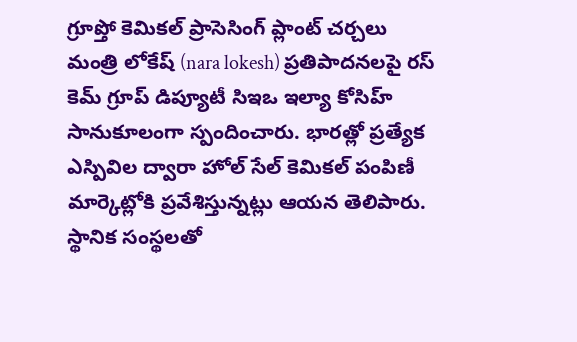గ్రూప్తో కెమికల్ ప్రాసెసింగ్ ప్లాంట్ చర్చలు
మంత్రి లోకేష్ (nara lokesh) ప్రతిపాదనలపై రస్ కెమ్ గ్రూప్ డిప్యూటీ సిఇఒ ఇల్యా కోసిహ్ సానుకూలంగా స్పందించారు. భారత్లో ప్రత్యేక ఎస్పివిల ద్వారా హోల్ సేల్ కెమికల్ పంపిణీ మార్కెట్లోకి ప్రవేశిస్తున్నట్లు ఆయన తెలిపారు. స్థానిక సంస్థలతో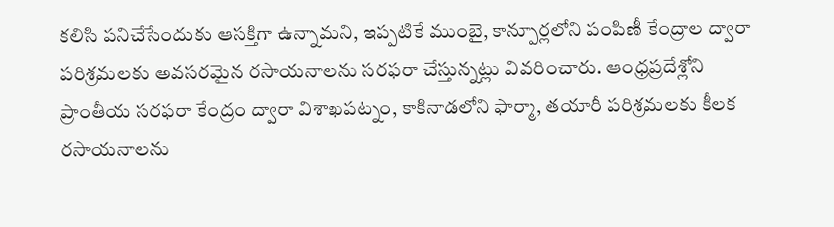కలిసి పనిచేసేందుకు ఆసక్తిగా ఉన్నామని, ఇప్పటికే ముంబై, కాన్పూర్లలోని పంపిణీ కేంద్రాల ద్వారా పరిశ్రమలకు అవసరమైన రసాయనాలను సరఫరా చేస్తున్నట్లు వివరించారు. ఆంధ్రప్రదేశ్లోని ప్రాంతీయ సరఫరా కేంద్రం ద్వారా విశాఖపట్నం, కాకినాడలోని ఫార్మా, తయారీ పరిశ్రమలకు కీలక రసాయనాలను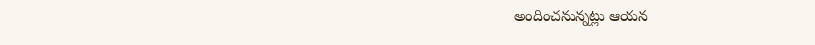అందించనున్నట్లు ఆయన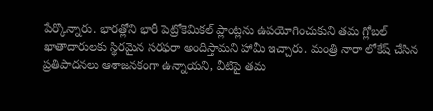పేర్కొన్నారు. భారత్లోని భారీ పెట్రోకెమికల్ ప్లాంట్లను ఉపయోగించుకుని తమ గ్లోబల్ ఖాతాదారులకు స్థిరమైన సరఫరా అందిస్తామని హామీ ఇచ్చారు. మంత్రి నారా లోకేష్ చేసిన ప్రతిపాదనలు ఆశాజనకంగా ఉన్నాయని, వీటిపై తమ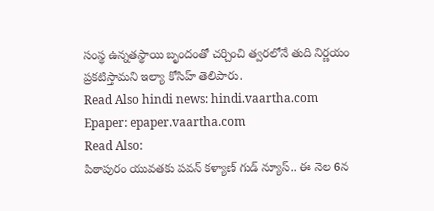సంస్థ ఉన్నతస్థాయి బృందంతో చర్చించి త్వరలోనే తుది నిర్ణయం ప్రకటిస్తామని ఇల్యా కోసిహ్ తెలిపారు.
Read Also hindi news: hindi.vaartha.com
Epaper: epaper.vaartha.com
Read Also:
పిఠాపురం యువతకు పవన్ కళ్యాణ్ గుడ్ న్యూస్.. ఈ నెల 6న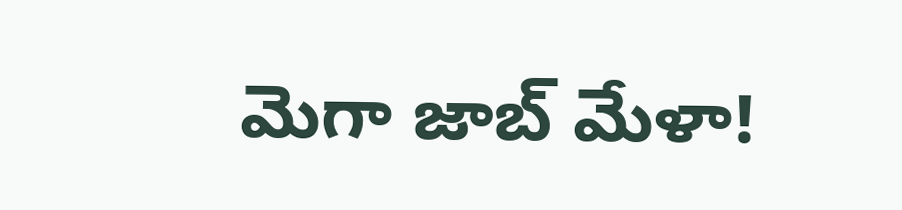మెగా జాబ్ మేళా!